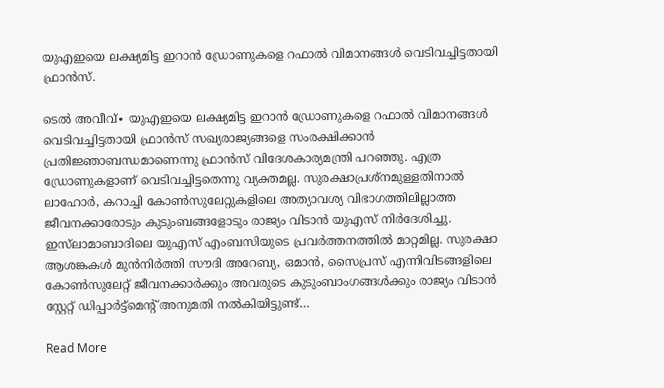യുഎഇയെ ലക്ഷ്യമിട്ട ഇറാൻ ഡ്രോണുകളെ റഫാൽ വിമാനങ്ങൾ വെടിവച്ചിട്ടതായി ഫ്രാൻസ്.

ടെൽ അവീവ്∙ യുഎഇയെ ലക്ഷ്യമിട്ട ഇറാൻ ഡ്രോണുകളെ റഫാൽ വിമാനങ്ങൾ വെടിവച്ചിട്ടതായി ഫ്രാൻസ് സഖ്യരാജ്യങ്ങളെ സംരക്ഷിക്കാൻ പ്രതിജ്ഞാബന്ധമാണെന്നു ഫ്രാൻസ് വിദേശകാര്യമന്ത്രി പറഞ്ഞു. എത്ര ഡ്രോണുകളാണ് വെടിവച്ചിട്ടതെന്നു വ്യക്തമല്ല. സുരക്ഷാപ്രശ്നമുള്ളതിനാൽ ലാഹോർ, കറാച്ചി കോണ്‍സുലേറ്റുകളിലെ അത്യാവശ്യ വിഭാഗത്തിലില്ലാത്ത ജീവനക്കാരോടും കുടുംബങ്ങളോടും രാജ്യം വിടാൻ യുഎസ് നിർദേശിച്ചു. ഇസ്‌ലാമാബാദിലെ യുഎസ് എംബസിയുടെ പ്രവർത്തനത്തിൽ മാറ്റമില്ല. സുരക്ഷാ ആശങ്കകൾ മുൻനിർത്തി സൗദി അറേബ്യ, ഒമാൻ, സൈപ്രസ് എന്നിവിടങ്ങളിലെ കോൺസുലേറ്റ് ജീവനക്കാർക്കും അവരുടെ കുടുംബാംഗങ്ങൾക്കും രാജ്യം വിടാൻ സ്റ്റേറ്റ് ഡിപ്പാർട്ട്മെന്റ് അനുമതി നൽകിയിട്ടുണ്ട്…

Read More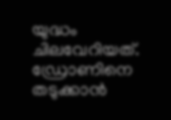യുദ്ധം ചിലവേറിയത്. ഡ്രോണിനെ തടുക്കാൻ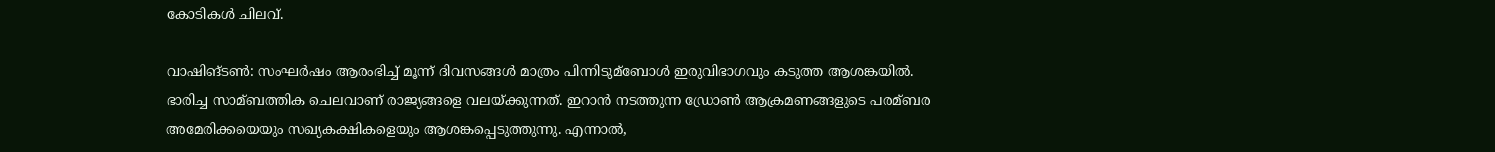കോടികൾ ചിലവ്.

വാഷിങ്ടണ്‍: സംഘർഷം ആരംഭിച്ച്‌ മൂന്ന് ദിവസങ്ങള്‍ മാത്രം പിന്നിടുമ്ബോള്‍ ഇരുവിഭാഗവും കടുത്ത ആശങ്കയില്‍. ഭാരിച്ച സാമ്ബത്തിക ചെലവാണ് രാജ്യങ്ങളെ വലയ്ക്കുന്നത്. ഇറാൻ നടത്തുന്ന ഡ്രോണ്‍ ആക്രമണങ്ങളുടെ പരമ്ബര അമേരിക്കയെയും സഖ്യകക്ഷികളെയും ആശങ്കപ്പെടുത്തുന്നു. എന്നാല്‍,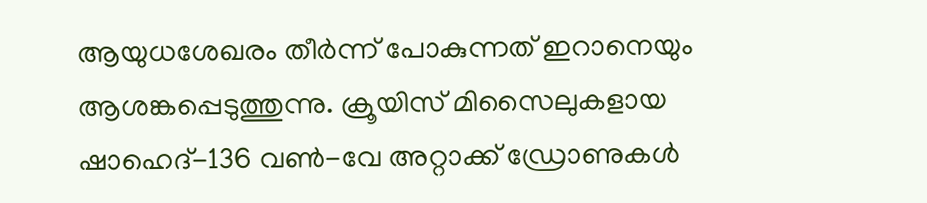ആയുധശേഖരം തീർന്ന് പോകുന്നത് ഇറാനെയും ആശങ്കപ്പെടുത്തുന്നു. ക്രൂയിസ് മിസൈലുകളായ ഷാഹെദ്-136 വണ്‍-വേ അറ്റാക്ക് ഡ്രോണുകള്‍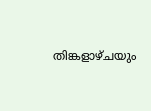തിങ്കളാഴ്ചയും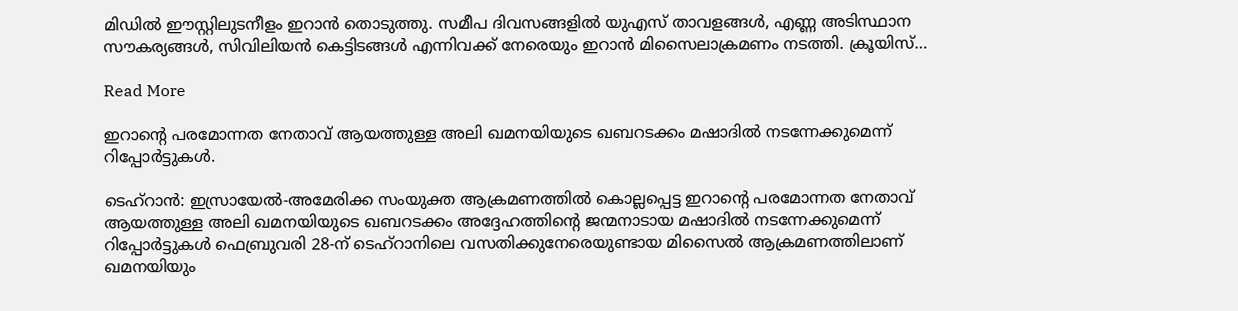മിഡില്‍ ഈസ്റ്റിലുടനീളം ഇറാൻ തൊടുത്തു. സമീപ ദിവസങ്ങളില്‍ യുഎസ് താവളങ്ങള്‍, എണ്ണ അടിസ്ഥാന സൗകര്യങ്ങള്‍, സിവിലിയൻ കെട്ടിടങ്ങള്‍ എന്നിവക്ക് നേരെയും ഇറാൻ മിസൈലാക്രമണം നടത്തി. ക്രൂയിസ്…

Read More

ഇറാന്റെ പരമോന്നത നേതാവ് ആയത്തുള്ള അലി ഖമനയിയുടെ ഖബറടക്കം മഷാദിൽ നടന്നേക്കുമെന്ന് റിപ്പോർട്ടുകൾ.

ടെഹ്‌റാൻ: ഇസ്രായേൽ-അമേരിക്ക സംയുക്ത ആക്രമണത്തിൽ കൊല്ലപ്പെട്ട ഇറാന്റെ പരമോന്നത നേതാവ് ആയത്തുള്ള അലി ഖമനയിയുടെ ഖബറടക്കം അദ്ദേഹത്തിന്റെ ജന്മനാടായ മഷാദിൽ നടന്നേക്കുമെന്ന് റിപ്പോർട്ടുകൾ ഫെബ്രുവരി 28-ന് ടെഹ്‌റാനിലെ വസതിക്കുനേരെയുണ്ടായ മിസൈൽ ആക്രമണത്തിലാണ് ഖമനയിയും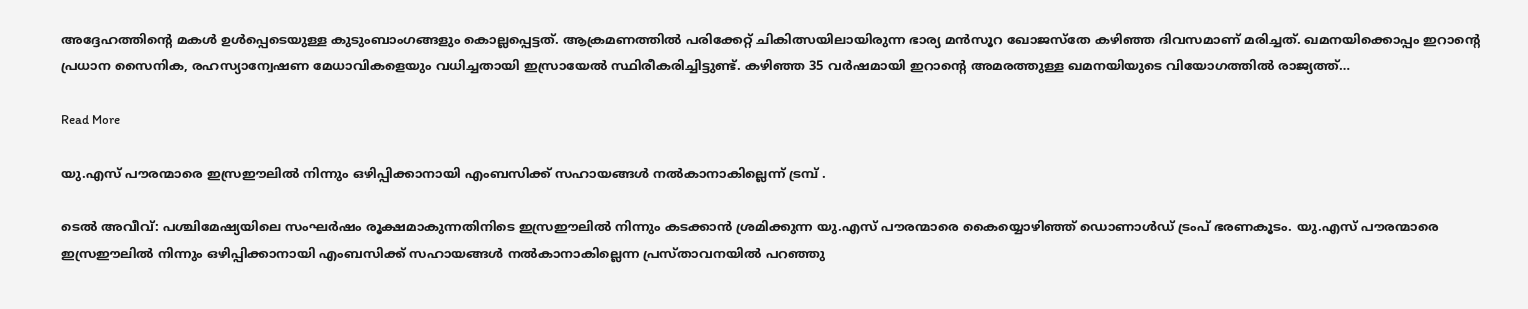അദ്ദേഹത്തിന്റെ മകൾ ഉൾപ്പെടെയുള്ള കുടുംബാംഗങ്ങളും കൊല്ലപ്പെട്ടത്. ആക്രമണത്തിൽ പരിക്കേറ്റ് ചികിത്സയിലായിരുന്ന ഭാര്യ മൻസൂറ ഖോജസ്‌തേ കഴിഞ്ഞ ദിവസമാണ് മരിച്ചത്. ഖമനയിക്കൊപ്പം ഇറാന്റെ പ്രധാന സൈനിക, രഹസ്യാന്വേഷണ മേധാവികളെയും വധിച്ചതായി ഇസ്രായേൽ സ്ഥിരീകരിച്ചിട്ടുണ്ട്. കഴിഞ്ഞ 35 വർഷമായി ഇറാന്റെ അമരത്തുള്ള ഖമനയിയുടെ വിയോഗത്തിൽ രാജ്യത്ത്…

Read More

യു.എസ് പൗരന്മാരെ ഇസ്രഈലില്‍ നിന്നും ഒഴിപ്പിക്കാനായി എംബസിക്ക് സഹായങ്ങള്‍ നല്‍കാനാകില്ലെന്ന് ട്രമ്പ് .

ടെല്‍ അവീവ്: പശ്ചിമേഷ്യയിലെ സംഘര്‍ഷം രൂക്ഷമാകുന്നതിനിടെ ഇസ്രഈലില്‍ നിന്നും കടക്കാന്‍ ശ്രമിക്കുന്ന യു.എസ് പൗരന്മാരെ കൈയ്യൊഴിഞ്ഞ് ഡൊണാള്‍ഡ് ട്രംപ് ഭരണകൂടം. യു.എസ് പൗരന്മാരെ ഇസ്രഈലില്‍ നിന്നും ഒഴിപ്പിക്കാനായി എംബസിക്ക് സഹായങ്ങള്‍ നല്‍കാനാകില്ലെന്ന പ്രസ്താവനയില്‍ പറഞ്ഞു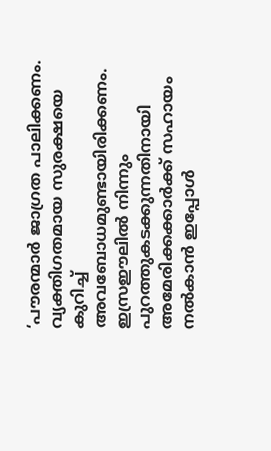‘പൗരന്മാര്‍ ജാഗ്രത പാലിക്കണം. വ്യക്തിഗതമായ സുരക്ഷയെ കുറിച്ച് അവബോധമുണ്ടായിരിക്കണം. ഇസ്രഈലില്‍ നിന്നും പുറത്തുകടക്കുന്നതിനായി അമേരിക്കക്കാര്‍ക്ക് സഹായം നല്‍കാന്‍ ഇപ്പോള്‍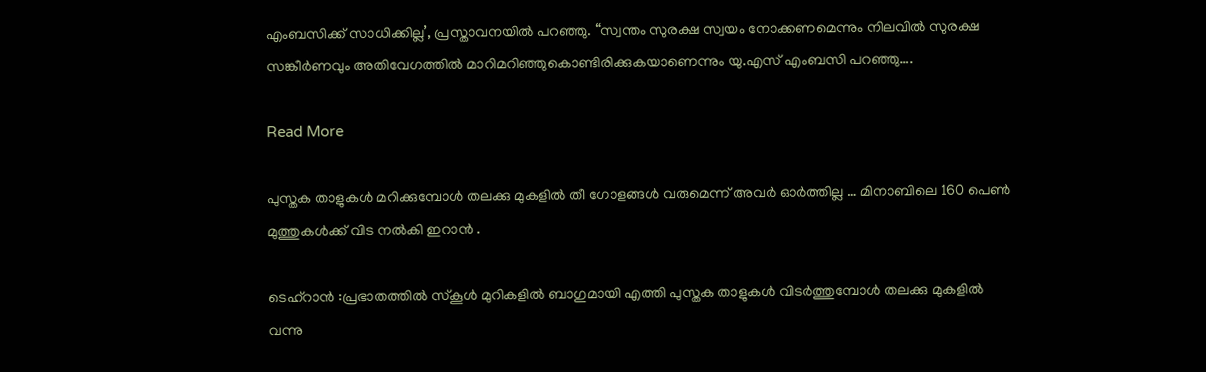എംബസിക്ക് സാധിക്കില്ല’, പ്രസ്താവനയില്‍ പറഞ്ഞു. “സ്വന്തം സുരക്ഷ സ്വയം നോക്കണമെന്നും നിലവില്‍ സുരക്ഷ സങ്കീര്‍ണവും അതിവേഗത്തില്‍ മാറിമറിഞ്ഞുകൊണ്ടിരിക്കുകയാണെന്നും യു.എസ് എംബസി പറഞ്ഞു….

Read More

പുസ്തക താളുകൾ മറിക്കുമ്പോൾ തലക്കു മുകളിൽ തീ ഗോളങ്ങൾ വരുമെന്ന് അവർ ഓർത്തില്ല … മിനാബിലെ 160 പെൺ മുത്തുകൾക്ക് വിട നൽകി ഇറാൻ .

ടെഹ്റാൻ :പ്രഭാതത്തിൽ സ്കൂൾ മുറികളിൽ ബാഗുമായി എത്തി പുസ്തക താളുകൾ വിടർത്തുമ്പോൾ തലക്കു മുകളിൽ വന്നു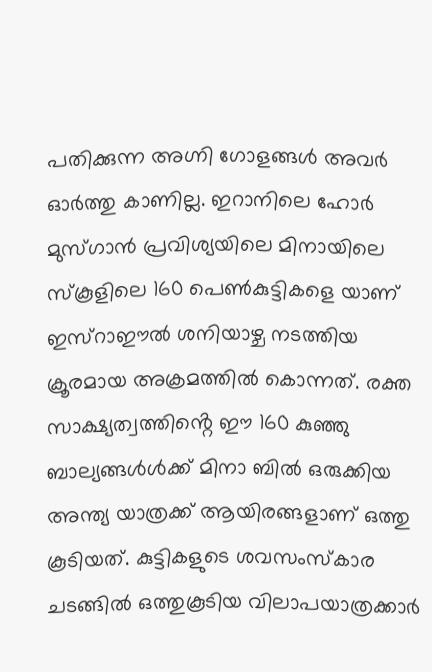പതിക്കുന്ന അഗ്നി ഗോളങ്ങൾ അവർ ഓർത്തു കാണില്ല. ഇറാനിലെ ഹോർ മുസ്ഗാൻ പ്രവിശ്യയിലെ മിനായിലെ സ്കൂളിലെ 160 പെൺകുട്ടികളെ യാണ് ഇസ്റാഈൽ ശനിയാഴ്ച നടത്തിയ ക്രൂരമായ അക്രമത്തിൽ കൊന്നത്. രക്ത സാക്ഷ്യത്വത്തിൻ്റെ ഈ 160 കുഞ്ഞു ബാല്യങ്ങൾൾക്ക് മിനാ ബിൽ ഒരുക്കിയ അന്ത്യ യാത്രക്ക് ആയിരങ്ങളാണ് ഒത്തു കൂടിയത്. കുട്ടികളുടെ ശവസംസ്കാര ചടങ്ങിൽ ഒത്തുകൂടിയ വിലാപയാത്രക്കാർ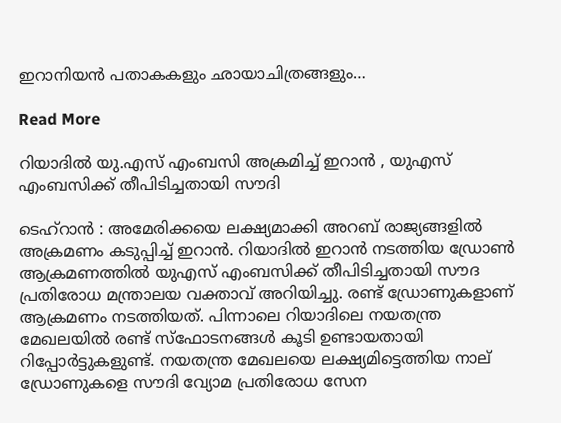ഇറാനിയൻ പതാകകളും ഛായാചിത്രങ്ങളും…

Read More

റിയാദിൽ യു.എസ് എംബസി അക്രമിച്ച് ഇറാൻ , യുഎസ് എംബസിക്ക് തീപിടിച്ചതായി സൗദി

ടെഹ്റാൻ‌ : അമേരിക്കയെ ലക്ഷ്യമാക്കി അറബ് രാജ്യങ്ങളിൽ അക്രമണം കടുപ്പിച്ച് ഇറാൻ. റിയാദിൽ ഇറാൻ നടത്തിയ ഡ്രോൺ ആക്രമണത്തിൽ യുഎസ് എംബസിക്ക് തീപിടിച്ചതായി സൗദ പ്രതിരോധ മന്ത്രാലയ വക്താവ് അറിയിച്ചു. രണ്ട് ഡ്രോണുകളാണ് ആക്രമണം നടത്തിയത്. പിന്നാലെ റിയാദിലെ നയതന്ത്ര മേഖലയിൽ രണ്ട് സ്ഫോടനങ്ങൾ കൂടി ഉണ്ടായതായി റിപ്പോർട്ടുകളുണ്ട്. നയതന്ത്ര മേഖലയെ ലക്ഷ്യമിട്ടെത്തിയ നാല് ഡ്രോണുകളെ സൗദി വ്യോമ പ്രതിരോധ സേന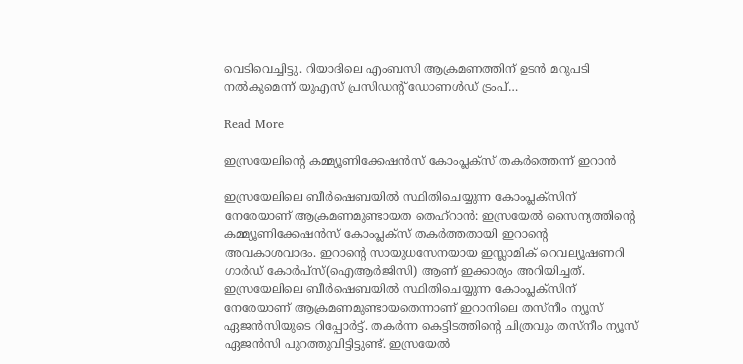വെടിവെച്ചിട്ടു. റിയാദിലെ എംബസി ആക്രമണത്തിന് ഉടൻ മറുപടി നൽകുമെന്ന് യുഎസ് പ്രസിഡന്റ് ഡോണൾഡ് ട്രംപ്…

Read More

ഇസ്രയേലിൻ്റെ കമ്മ്യൂണിക്കേഷൻസ് കോംപ്ലക്‌സ് തകർത്തെന്ന് ഇറാൻ

ഇസ്രയേലിലെ ബീർഷെബയിൽ സ്ഥിതിചെയ്യുന്ന കോംപ്ലക്‌സിന് നേരേയാണ് ആക്രമണമുണ്ടായത തെഹ്‌റാൻ: ഇസ്രയേൽ സൈന്യത്തിന്റെ കമ്മ്യൂണിക്കേഷൻസ് കോംപ്ലക്‌സ് തകർത്തതായി ഇറാന്റെ അവകാശവാദം. ഇറാന്റെ സായുധസേനയായ ഇസ്ലാമിക് റെവല്യൂഷണറി ഗാർഡ് കോർപ്‌സ്(ഐആർജിസി) ആണ് ഇക്കാര്യം അറിയിച്ചത്. ഇസ്രയേലിലെ ബീർഷെബയിൽ സ്ഥിതിചെയ്യുന്ന കോംപ്ലക്‌സിന് നേരേയാണ് ആക്രമണമുണ്ടായതെന്നാണ് ഇറാനിലെ തസ്‌നീം ന്യൂസ് ഏജൻസിയുടെ റിപ്പോർട്ട്. തകർന്ന കെട്ടിടത്തിന്റെ ചിത്രവും തസ്‌നീം ന്യൂസ് ഏജൻസി പുറത്തുവിട്ടിട്ടുണ്ട്. ഇസ്രയേൽ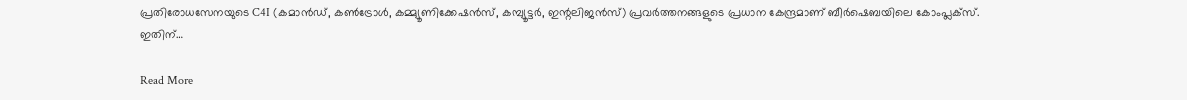പ്രതിരോധസേനയുടെ C4I (കമാൻഡ്, കൺട്രോൾ, കമ്മ്യൂണിക്കേഷൻസ്, കമ്പ്യൂട്ടർ, ഇന്റലിജൻസ്) പ്രവർത്തനങ്ങളുടെ പ്രധാന കേന്ദ്രമാണ് ബീർഷെബയിലെ കോംപ്ലക്‌സ്. ഇതിന്…

Read More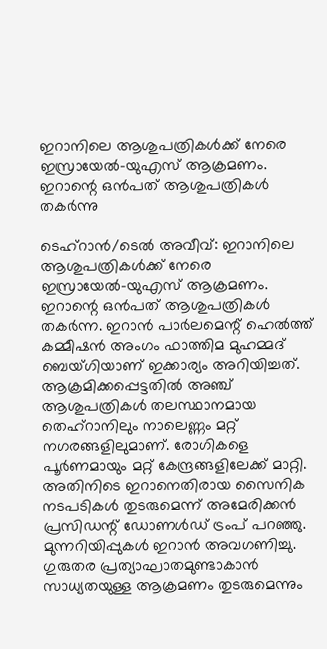ഇറാനിലെ ആശുപത്രികള്‍ക്ക് നേരെ ഇസ്രായേല്‍-യുഎസ് ആക്രമണം. ഇറാന്റെ ഒന്‍പത് ആശുപത്രികള്‍ തകര്‍ന്നു

ടെഹ്‌റാൻ/ടെല്‍ അവീവ്: ഇറാനിലെ ആശുപത്രികള്‍ക്ക് നേരെ ഇസ്രായേല്‍-യുഎസ് ആക്രമണം. ഇറാന്റെ ഒന്‍പത് ആശുപത്രികള്‍ തകര്‍ന്ന. ഇറാന്‍ പാര്‍ലമെന്റ് ഹെല്‍ത്ത് കമ്മീഷന്‍ അംഗം ഫാത്തിമ മുഹമ്മദ് ബെയ്ഗിയാണ് ഇക്കാര്യം അറിയിച്ചത്. ആക്രമിക്കപ്പെട്ടതില്‍ അഞ്ച് ആശുപത്രികള്‍ തലസ്ഥാനമായ തെഹ്റാനിലും നാലെണ്ണം മറ്റ് നഗരങ്ങളിലുമാണ്. രോഗികളെ പൂര്‍ണമായും മറ്റ് കേന്ദ്രങ്ങളിലേക്ക് മാറ്റി. അതിനിടെ ഇറാനെതിരായ സൈനിക നടപടികള്‍ തുടരുമെന്ന് അമേരിക്കന്‍ പ്രസിഡന്റ് ഡോണള്‍ഡ് ട്രംപ് പറഞ്ഞു. മുന്നറിയിപ്പുകള്‍ ഇറാന്‍ അവഗണിച്ചു. ഗുരുതര പ്രത്യാഘാതമുണ്ടാകാന്‍ സാധ്യതയുള്ള ആക്രമണം തുടരുമെന്നും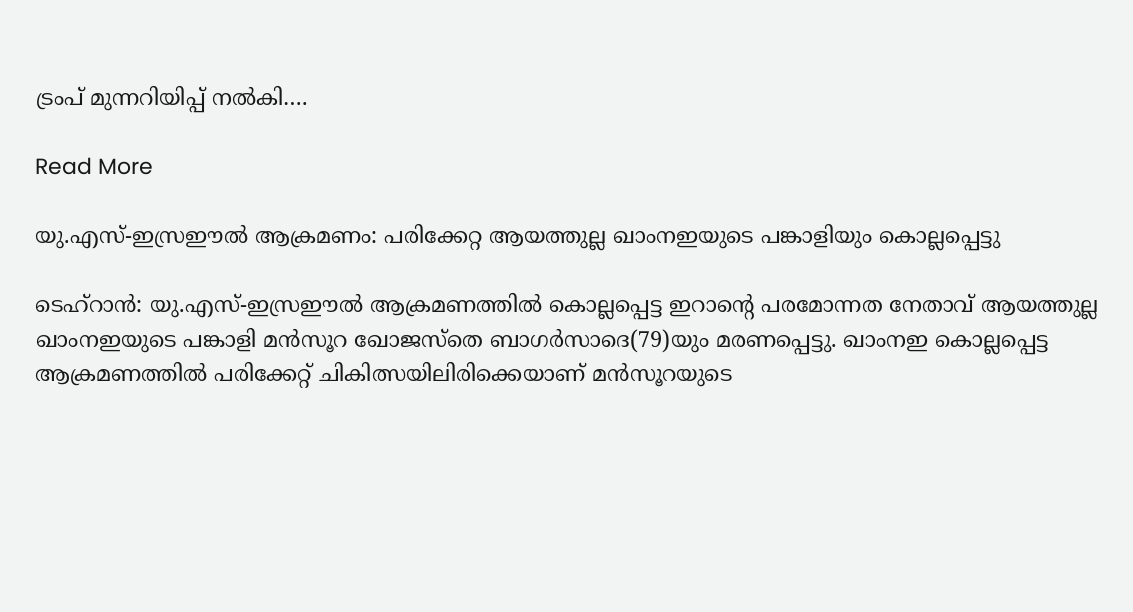ട്രംപ് മുന്നറിയിപ്പ് നല്‍കി….

Read More

യു.എസ്-ഇസ്രഈല്‍ ആക്രമണം: പരിക്കേറ്റ ആയത്തുല്ല ഖാംനഇയുടെ പങ്കാളിയും കൊല്ലപ്പെട്ടു

ടെഹ്‌റാന്‍: യു.എസ്-ഇസ്രഈല്‍ ആക്രമണത്തില്‍ കൊല്ലപ്പെട്ട ഇറാന്റെ പരമോന്നത നേതാവ് ആയത്തുല്ല ഖാംനഇയുടെ പങ്കാളി മന്‍സൂറ ഖോജസ്‌തെ ബാഗര്‍സാദെ(79)യും മരണപ്പെട്ടു. ഖാംനഇ കൊല്ലപ്പെട്ട ആക്രമണത്തില്‍ പരിക്കേറ്റ് ചികിത്സയിലിരിക്കെയാണ് മന്‍സൂറയുടെ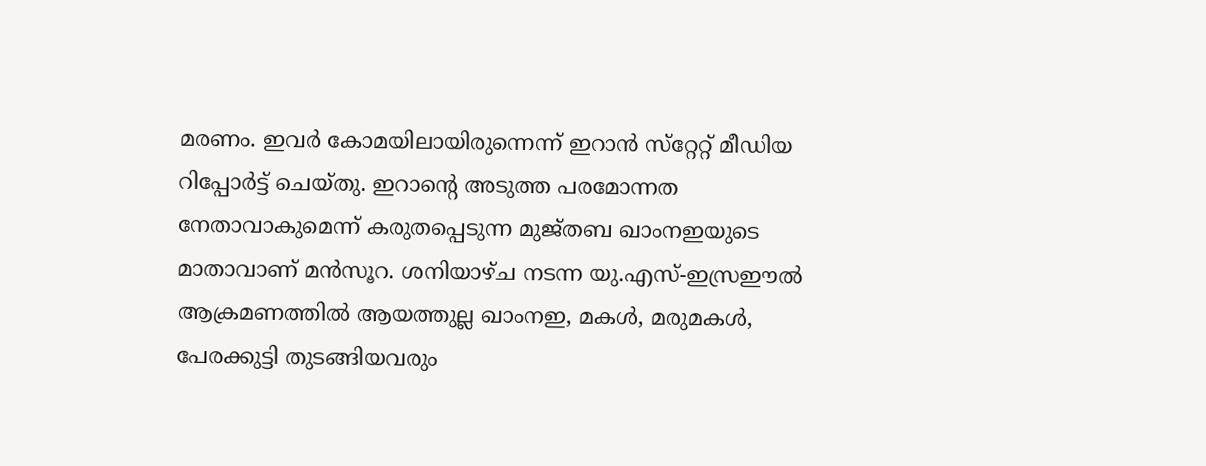മരണം. ഇവര്‍ കോമയിലായിരുന്നെന്ന് ഇറാന്‍ സ്‌റ്റേറ്റ് മീഡിയ റിപ്പോര്‍ട്ട് ചെയ്തു. ഇറാന്റെ അടുത്ത പരമോന്നത നേതാവാകുമെന്ന് കരുതപ്പെടുന്ന മുജ്തബ ഖാംനഇയുടെ മാതാവാണ് മന്‍സൂറ. ശനിയാഴ്ച നടന്ന യു.എസ്-ഇസ്രഈല്‍ ആക്രമണത്തില്‍ ആയത്തുല്ല ഖാംനഇ, മകള്‍, മരുമകള്‍, പേരക്കുട്ടി തുടങ്ങിയവരും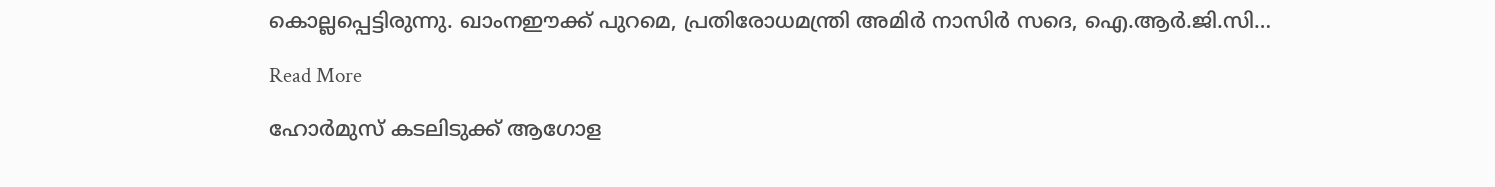കൊല്ലപ്പെട്ടിരുന്നു. ഖാംനഈക്ക് പുറമെ, പ്രതിരോധമന്ത്രി അമിര്‍ നാസിര്‍ സദെ, ഐ.ആര്‍.ജി.സി…

Read More

ഹോർമുസ് കടലിടുക്ക് ആഗോള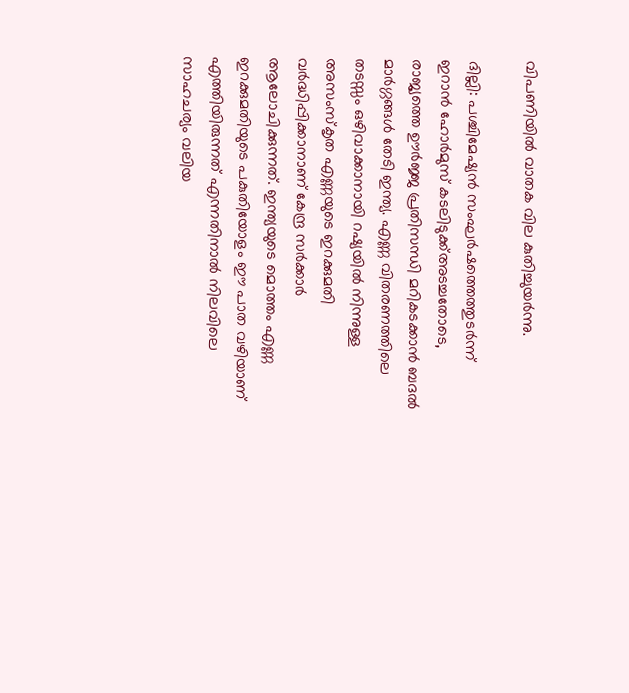വിപണിയിൽ വാതക വില കുതിച്ചുയർന്നു.

ദില്ലി: പശ്ചിമേഷ്യൻ സംഘർഷത്തെത്തുടർന്ന് ഇറാൻ ഹോർമുസ് കടലിടുക്ക്അടച്ചതോടെ, രാജ്യത്തെ ഊർജ്ജ പ്രതിസന്ധി മറികടക്കാൻ ബദൽ മാർഗ്ഗങ്ങൾ തേടി ഇന്ത്യ. എണ്ണ വിതരണത്തിലെ തടസ്സം ഒഴിവാക്കാനായി റഷ്യയിൽ നിന്നുള്ള അസംസ്‌കൃത എണ്ണയുടെ ഇറക്കുമതി വർദ്ധിപ്പിക്കാനാണ് കേന്ദ്ര സർക്കാർ ആലോചിക്കുന്നത്. ഇന്ത്യയുടെ മൊത്തം എണ്ണ ഇറക്കുമതിയുടെ പകുതിയോളം ഈ പാത വഴിയാണ് എത്തിയിരുന്നത് എന്നതിനാൽ നിലവിലെ സാഹചര്യം വലിയ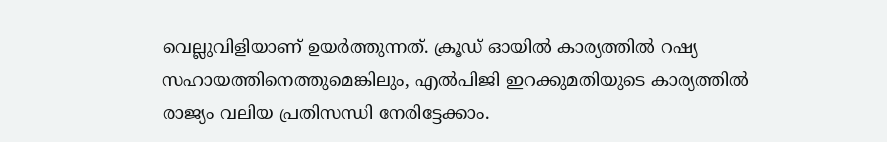വെല്ലുവിളിയാണ് ഉയർത്തുന്നത്. ക്രൂഡ് ഓയിൽ കാര്യത്തിൽ റഷ്യ സഹായത്തിനെത്തുമെങ്കിലും, എൽപിജി ഇറക്കുമതിയുടെ കാര്യത്തിൽ രാജ്യം വലിയ പ്രതിസന്ധി നേരിട്ടേക്കാം.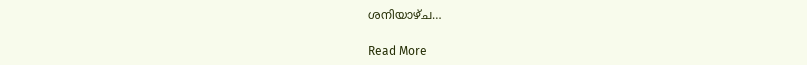ശനിയാഴ്ച…

Read More